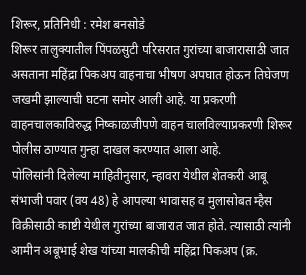शिरूर, प्रतिनिधी : रमेश बनसोडे
शिरूर तालुक्यातील पिंपळसुटी परिसरात गुरांच्या बाजारासाठी जात असताना महिंद्रा पिकअप वाहनाचा भीषण अपघात होऊन तिघेजण जखमी झाल्याची घटना समोर आली आहे. या प्रकरणी वाहनचालकाविरुद्ध निष्काळजीपणे वाहन चालविल्याप्रकरणी शिरूर पोलीस ठाण्यात गुन्हा दाखल करण्यात आला आहे.
पोलिसांनी दिलेल्या माहितीनुसार, न्हावरा येथील शेतकरी आबू संभाजी पवार (वय 48) हे आपल्या भावासह व मुलासोबत म्हैस विक्रीसाठी काष्टी येथील गुरांच्या बाजारात जात होते. त्यासाठी त्यांनी आमीन अबूभाई शेख यांच्या मालकीची महिंद्रा पिकअप (क्र.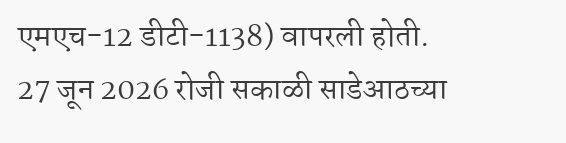एमएच-12 डीटी-1138) वापरली होती.
27 जून 2026 रोजी सकाळी साडेआठच्या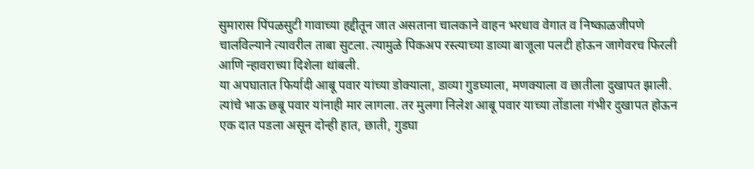सुमारास पिंपळसुटी गावाच्या हद्दीतून जात असताना चालकाने वाहन भरधाव वेगात व निष्काळजीपणे चालविल्याने त्यावरील ताबा सुटला. त्यामुळे पिकअप रस्त्याच्या डाव्या बाजूला पलटी होऊन जागेवरच फिरली आणि न्हावराच्या दिशेला थांबली.
या अपघातात फिर्यादी आबू पवार यांच्या डोक्याला, डाव्या गुडघ्याला, मणक्याला व छातीला दुखापत झाली. त्यांचे भाऊ छबू पवार यांनाही मार लागला. तर मुलगा निलेश आबू पवार याच्या तोंडाला गंभीर दुखापत होऊन एक दात पडला असून दोन्ही हात, छाती, गुडघा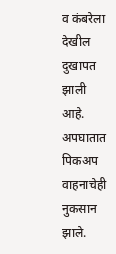व कंबरेला देखील दुखापत झाली आहे. अपघातात पिकअप वाहनाचेही नुकसान झाले.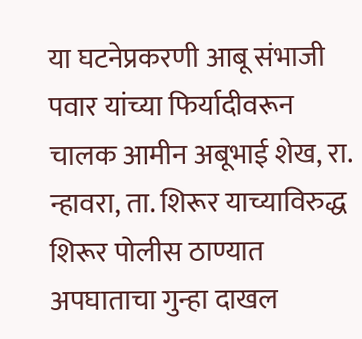या घटनेप्रकरणी आबू संभाजी पवार यांच्या फिर्यादीवरून चालक आमीन अबूभाई शेख, रा. न्हावरा, ता. शिरूर याच्याविरुद्ध शिरूर पोलीस ठाण्यात अपघाताचा गुन्हा दाखल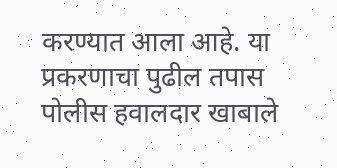करण्यात आला आहे. या प्रकरणाचा पुढील तपास पोलीस हवालदार खाबाले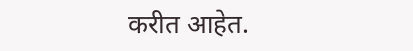करीत आहेत.